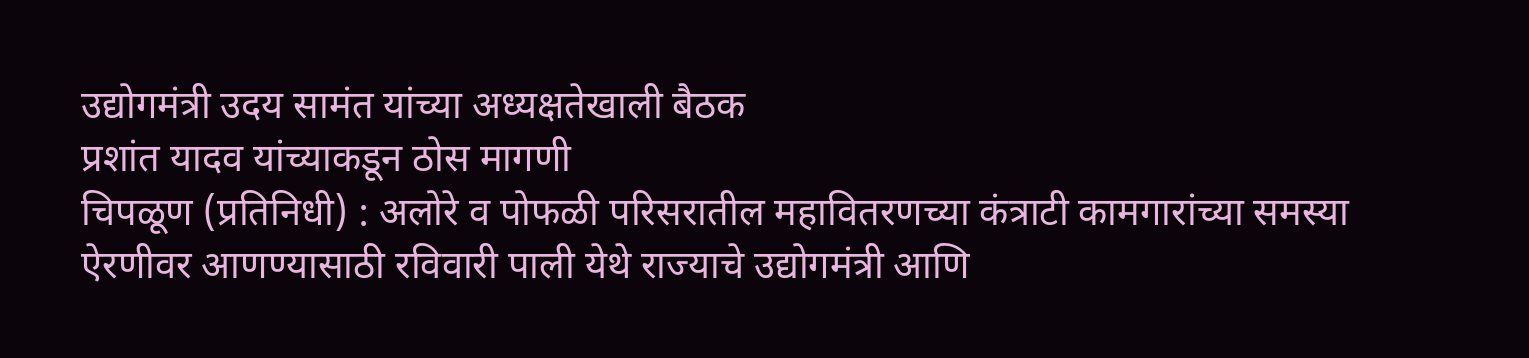उद्योगमंत्री उदय सामंत यांच्या अध्यक्षतेखाली बैठक
प्रशांत यादव यांच्याकडून ठोस मागणी
चिपळूण (प्रतिनिधी) : अलोरे व पोफळी परिसरातील महावितरणच्या कंत्राटी कामगारांच्या समस्या ऐरणीवर आणण्यासाठी रविवारी पाली येथे राज्याचे उद्योगमंत्री आणि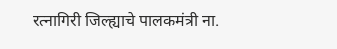रत्नागिरी जिल्ह्याचे पालकमंत्री ना.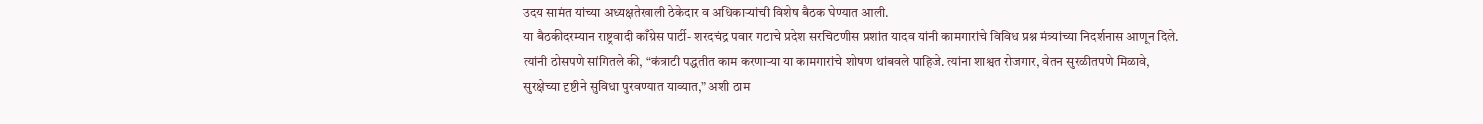उदय सामंत यांच्या अध्यक्षतेखाली ठेकेदार व अधिकाऱ्यांची विशेष बैठक घेण्यात आली.
या बैठकीदरम्यान राष्ट्रवादी काँग्रेस पार्टी- शरदचंद्र पवार गटाचे प्रदेश सरचिटणीस प्रशांत यादव यांनी कामगारांचे विविध प्रश्न मंत्र्यांच्या निदर्शनास आणून दिले. त्यांनी ठोसपणे सांगितले की, “कंत्राटी पद्धतीत काम करणाऱ्या या कामगारांचे शोषण थांबवले पाहिजे. त्यांना शाश्वत रोजगार, वेतन सुरळीतपणे मिळावे, सुरक्षेच्या दृष्टीने सुविधा पुरवण्यात याव्यात,” अशी ठाम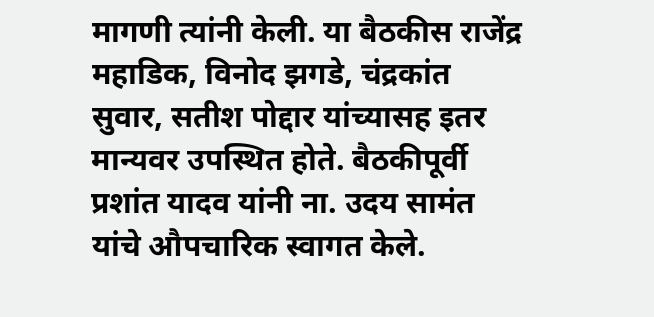मागणी त्यांनी केली. या बैठकीस राजेंद्र महाडिक, विनोद झगडे, चंद्रकांत सुवार, सतीश पोद्दार यांच्यासह इतर मान्यवर उपस्थित होते. बैठकीपूर्वी प्रशांत यादव यांनी ना. उदय सामंत यांचे औपचारिक स्वागत केले.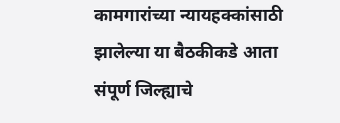कामगारांच्या न्यायहक्कांसाठी झालेल्या या बैठकीकडे आता संपूर्ण जिल्ह्याचे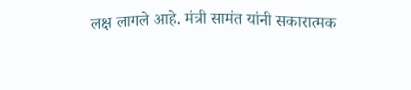लक्ष लागले आहे. मंत्री सामंत यांनी सकारात्मक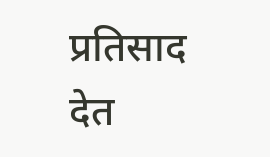प्रतिसाद देत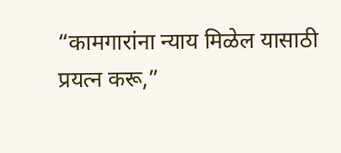“कामगारांना न्याय मिळेल यासाठी प्रयत्न करू,”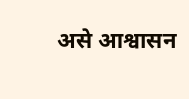असे आश्वासन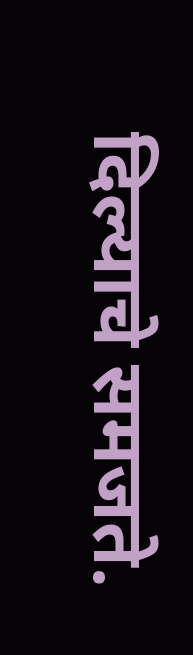दिल्याचे समजते.